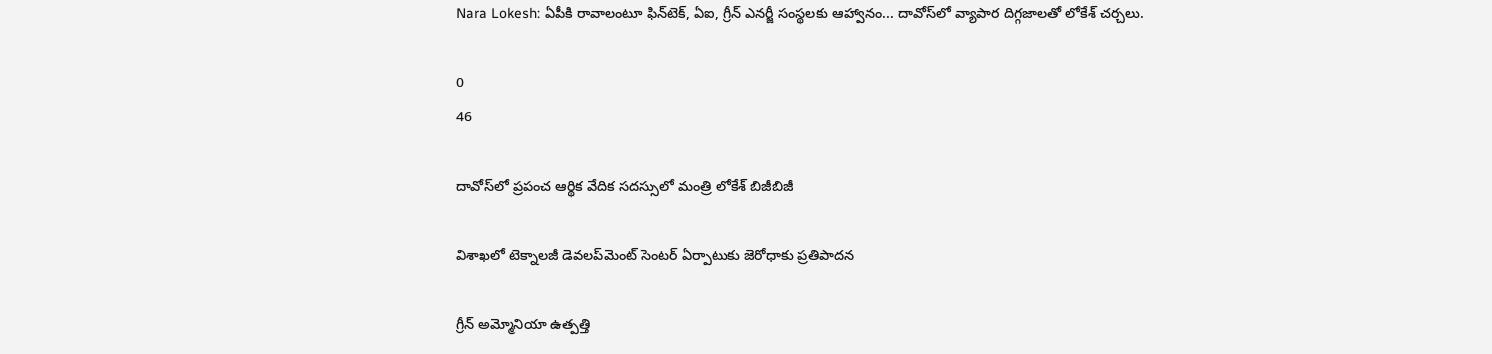Nara Lokesh: ఏపీకి రావాలంటూ ఫిన్‌టెక్, ఏఐ, గ్రీన్ ఎనర్జీ సంస్థలకు ఆహ్వానం... దావోస్‌లో వ్యాపార దిగ్గజాలతో లోకేశ్ చర్చలు.

0
46

దావోస్‌లో ప్రపంచ ఆర్థిక వేదిక సదస్సులో మంత్రి లోకేశ్ బిజీబిజీ

విశాఖలో టెక్నాలజీ డెవలప్‌మెంట్ సెంటర్ ఏర్పాటుకు జెరోధాకు ప్రతిపాదన

గ్రీన్ అమ్మోనియా ఉత్పత్తి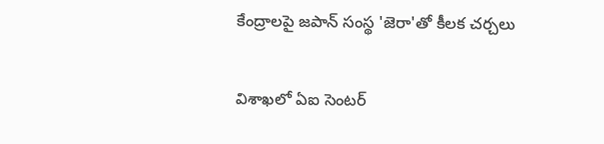కేంద్రాలపై జపాన్ సంస్థ 'జెరా'తో కీలక చర్చలు

విశాఖలో ఏఐ సెంటర్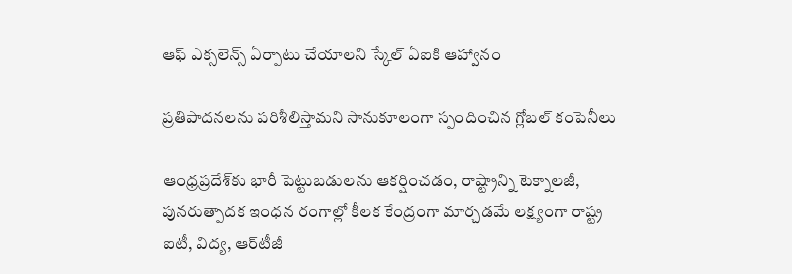ఆఫ్ ఎక్సలెన్స్ ఏర్పాటు చేయాలని స్కేల్ ఏఐకి ఆహ్వానం

ప్రతిపాదనలను పరిశీలిస్తామని సానుకూలంగా స్పందించిన గ్లోబల్ కంపెనీలు

ఆంధ్రప్రదేశ్‌కు భారీ పెట్టుబడులను ఆకర్షించడం, రాష్ట్రాన్ని టెక్నాలజీ, పునరుత్పాదక ఇంధన రంగాల్లో కీలక కేంద్రంగా మార్చడమే లక్ష్యంగా రాష్ట్ర ఐటీ, విద్య, ఆర్‌టీజీ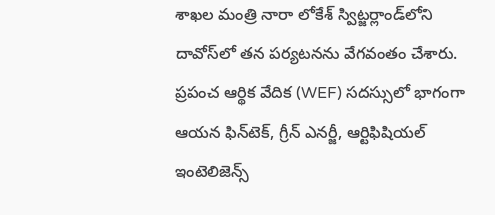శాఖల మంత్రి నారా లోకేశ్ స్విట్జర్లాండ్‌లోని దావోస్‌లో తన పర్యటనను వేగవంతం చేశారు. ప్రపంచ ఆర్థిక వేదిక (WEF) సదస్సులో భాగంగా ఆయన ఫిన్‌టెక్, గ్రీన్ ఎనర్జీ, ఆర్టిఫిషియల్ ఇంటెలిజెన్స్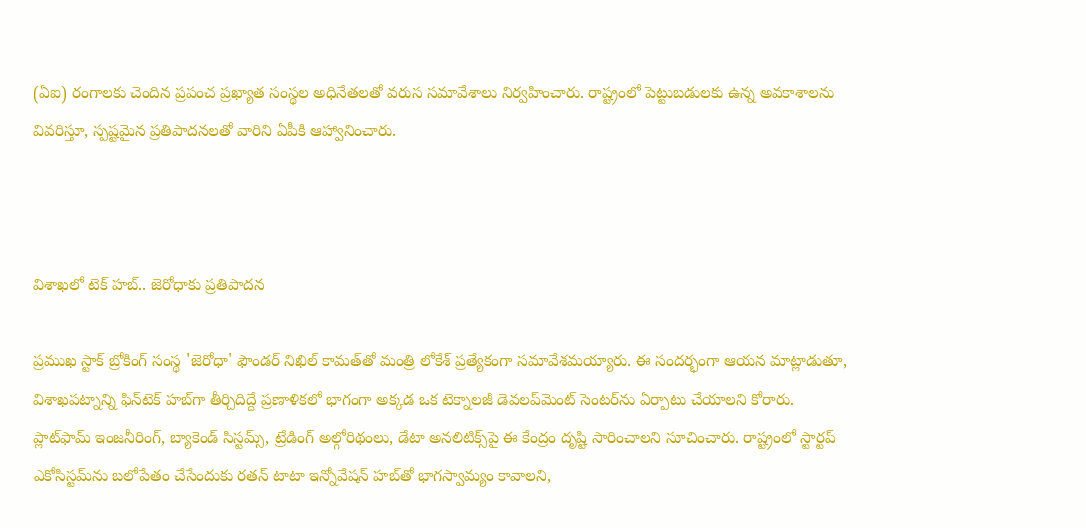(ఏఐ) రంగాలకు చెందిన ప్రపంచ ప్రఖ్యాత సంస్థల అధినేతలతో వరుస సమావేశాలు నిర్వహించారు. రాష్ట్రంలో పెట్టుబడులకు ఉన్న అవకాశాలను వివరిస్తూ, స్పష్టమైన ప్రతిపాదనలతో వారిని ఏపీకి ఆహ్వానించారు.



విశాఖలో టెక్ హబ్.. జెరోధాకు ప్రతిపాదన

ప్రముఖ స్టాక్ బ్రోకింగ్ సంస్థ 'జెరోధా' ఫౌండర్ నిఖిల్ కామత్‌తో మంత్రి లోకేశ్ ప్రత్యేకంగా సమావేశమయ్యారు. ఈ సందర్భంగా ఆయన మాట్లాడుతూ, విశాఖపట్నాన్ని ఫిన్‌టెక్ హబ్‌గా తీర్చిదిద్దే ప్రణాళికలో భాగంగా అక్కడ ఒక టెక్నాలజీ డెవలప్‌మెంట్ సెంటర్‌ను ఏర్పాటు చేయాలని కోరారు. ప్లాట్‌ఫామ్ ఇంజనీరింగ్, బ్యాకెండ్ సిస్టమ్స్, ట్రేడింగ్ అల్గోరిథంలు, డేటా అనలిటిక్స్‌పై ఈ కేంద్రం దృష్టి సారించాలని సూచించారు. రాష్ట్రంలో స్టార్టప్ ఎకోసిస్టమ్‌ను బలోపేతం చేసేందుకు రతన్ టాటా ఇన్నోవేషన్ హబ్‌తో భాగస్వామ్యం కావాలని,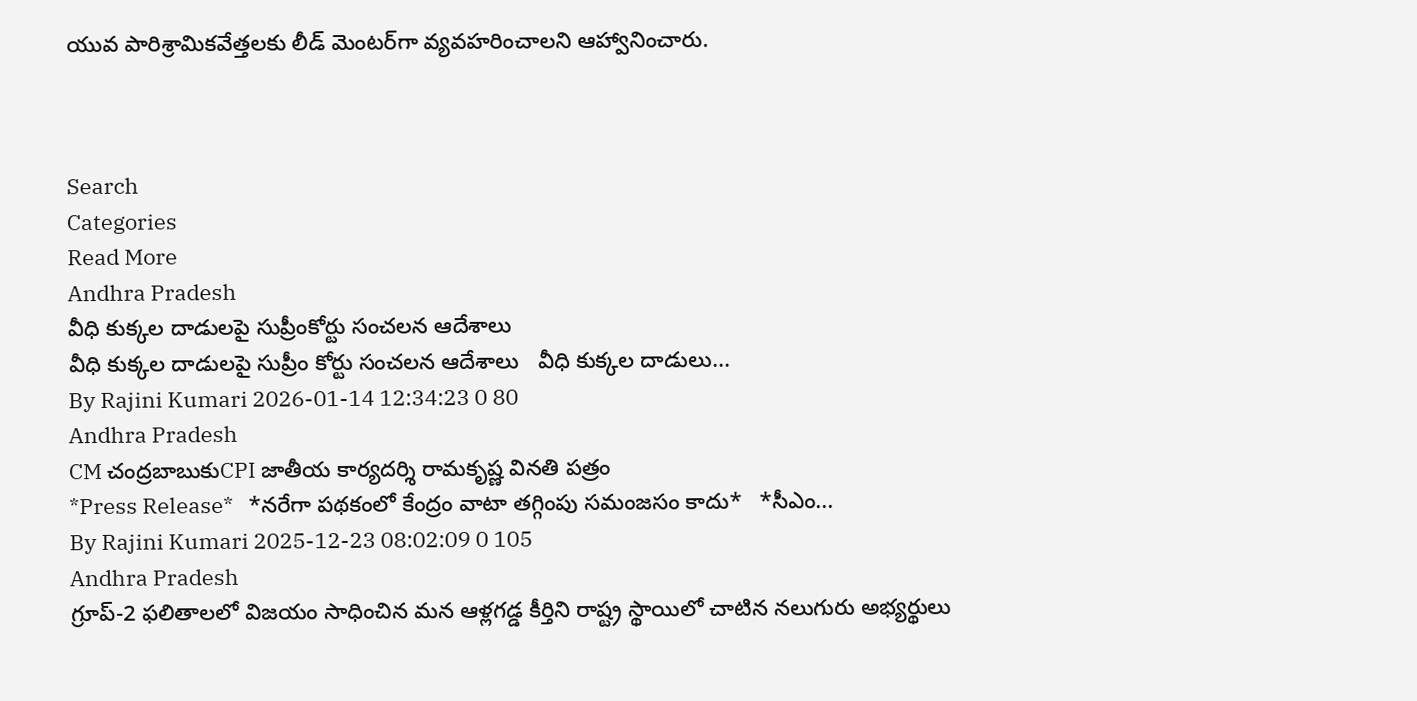యువ పారిశ్రామికవేత్తలకు లీడ్ మెంటర్‌గా వ్యవహరించాలని ఆహ్వానించారు.



Search
Categories
Read More
Andhra Pradesh
వీధి కుక్కల దాడులపై సుప్రీంకోర్టు సంచలన ఆదేశాలు
వీధి కుక్కల దాడులపై సుప్రీం కోర్టు సంచ‌ల‌న ఆదేశాలు   వీధి కుక్క‌ల దాడులు...
By Rajini Kumari 2026-01-14 12:34:23 0 80
Andhra Pradesh
CM చంద్రబాబుకుCPI జాతీయ కార్యదర్శి రామకృష్ణ వినతి పత్రం
*Press Release*   *నరేగా పథకంలో కేంద్రం వాటా తగ్గింపు సమంజసం కాదు*   *సీఎం...
By Rajini Kumari 2025-12-23 08:02:09 0 105
Andhra Pradesh
గ్రూప్-2 ఫలితాలలో విజయం సాధించిన మన ఆళ్లగడ్డ కీర్తిని రాష్ట్ర స్థాయిలో చాటిన నలుగురు అభ్యర్థులు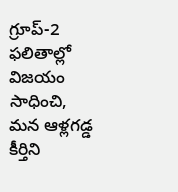గ్రూప్-2 ఫలితాల్లో విజయం సాధించి, మన ఆళ్లగడ్డ కీర్తిని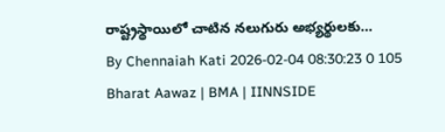రాష్ట్రస్థాయిలో చాటిన నలుగురు అభ్యర్థులకు...
By Chennaiah Kati 2026-02-04 08:30:23 0 105
Bharat Aawaz | BMA | IINNSIDE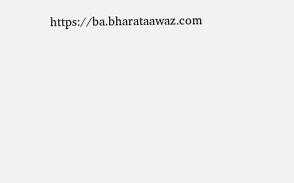https://ba.bharataawaz.com